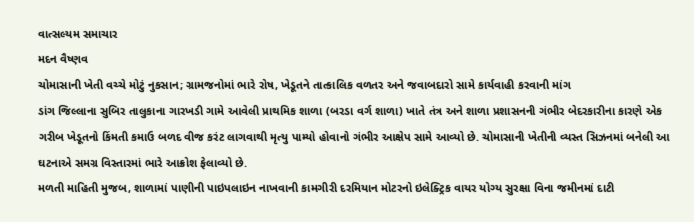વાત્સલ્યમ સમાચાર
મદન વૈષ્ણવ
ચોમાસાની ખેતી વચ્ચે મોટું નુકસાન; ગ્રામજનોમાં ભારે રોષ, ખેડૂતને તાત્કાલિક વળતર અને જવાબદારો સામે કાર્યવાહી કરવાની માંગ
ડાંગ જિલ્લાના સુબિર તાલુકાના ગારખડી ગામે આવેલી પ્રાથમિક શાળા (બરડા વર્ગ શાળા) ખાતે તંત્ર અને શાળા પ્રશાસનની ગંભીર બેદરકારીના કારણે એક ગરીબ ખેડૂતનો કિંમતી કમાઉ બળદ વીજ કરંટ લાગવાથી મૃત્યુ પામ્યો હોવાનો ગંભીર આક્ષેપ સામે આવ્યો છે. ચોમાસાની ખેતીની વ્યસ્ત સિઝનમાં બનેલી આ ઘટનાએ સમગ્ર વિસ્તારમાં ભારે આક્રોશ ફેલાવ્યો છે.
મળતી માહિતી મુજબ, શાળામાં પાણીની પાઇપલાઇન નાખવાની કામગીરી દરમિયાન મોટરનો ઇલેક્ટ્રિક વાયર યોગ્ય સુરક્ષા વિના જમીનમાં દાટી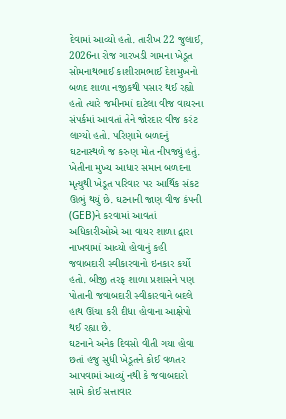દેવામાં આવ્યો હતો. તારીખ 22 જુલાઈ, 2026ના રોજ ગારખડી ગામના ખેડૂત સોમનાથભાઈ કાશીરામભાઈ દેશમુખનો બળદ શાળા નજીકથી પસાર થઈ રહ્યો હતો ત્યારે જમીનમાં દાટેલા વીજ વાયરના સંપર્કમાં આવતાં તેને જોરદાર વીજ કરંટ લાગ્યો હતો. પરિણામે બળદનું ઘટનાસ્થળે જ કરુણ મોત નીપજ્યું હતું.
ખેતીના મુખ્ય આધાર સમાન બળદના મૃત્યુથી ખેડૂત પરિવાર પર આર્થિક સંકટ ઊભું થયું છે. ઘટનાની જાણ વીજ કંપની (GEB)ને કરવામાં આવતાં અધિકારીઓએ આ વાયર શાળા દ્વારા નાખવામાં આવ્યો હોવાનું કહી જવાબદારી સ્વીકારવાનો ઇનકાર કર્યો હતો. બીજી તરફ શાળા પ્રશાસને પણ પોતાની જવાબદારી સ્વીકારવાને બદલે હાથ ઊંચા કરી દીધા હોવાના આક્ષેપો થઈ રહ્યા છે.
ઘટનાને અનેક દિવસો વીતી ગયા હોવા છતાં હજુ સુધી ખેડૂતને કોઈ વળતર આપવામાં આવ્યું નથી કે જવાબદારો સામે કોઈ સત્તાવાર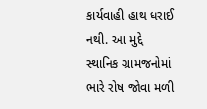કાર્યવાહી હાથ ધરાઈ નથી. આ મુદ્દે સ્થાનિક ગ્રામજનોમાં ભારે રોષ જોવા મળી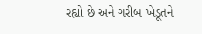રહ્યો છે અને ગરીબ ખેડૂતને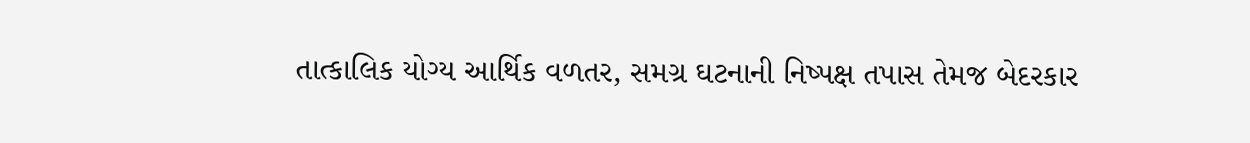તાત્કાલિક યોગ્ય આર્થિક વળતર, સમગ્ર ઘટનાની નિષ્પક્ષ તપાસ તેમજ બેદરકાર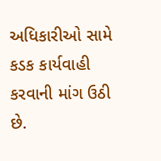અધિકારીઓ સામે કડક કાર્યવાહી કરવાની માંગ ઉઠી છે.